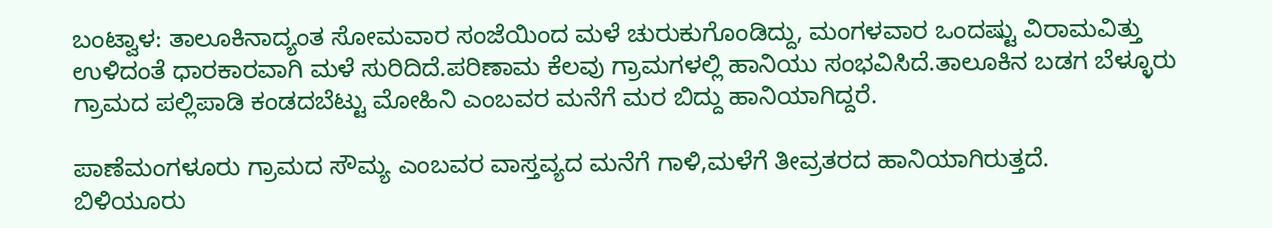ಬಂಟ್ವಾಳ: ತಾಲೂಕಿನಾದ್ಯಂತ ಸೋಮವಾರ ಸಂಜೆಯಿಂದ ಮಳೆ ಚುರುಕುಗೊಂಡಿದ್ದು, ಮಂಗಳವಾರ ಒಂದಷ್ಟು ವಿರಾಮವಿತ್ತು ಉಳಿದಂತೆ ಧಾರಕಾರವಾಗಿ ಮಳೆ ಸುರಿದಿದೆ.ಪರಿಣಾಮ ಕೆಲವು ಗ್ರಾಮಗಳಲ್ಲಿ ಹಾನಿಯು ಸಂಭವಿಸಿದೆ.ತಾಲೂಕಿನ ಬಡಗ ಬೆಳ್ಳೂರು ಗ್ರಾಮದ ಪಲ್ಲಿಪಾಡಿ ಕಂಡದಬೆಟ್ಟು ಮೋಹಿನಿ ಎಂಬವರ ಮನೆಗೆ ಮರ ಬಿದ್ದು ಹಾನಿಯಾಗಿದ್ದರೆ.

ಪಾಣೆಮಂಗಳೂರು ಗ್ರಾಮದ ಸೌಮ್ಯ ಎಂಬವರ ವಾಸ್ತವ್ಯದ ಮನೆಗೆ ಗಾಳಿ,ಮಳೆಗೆ ತೀವ್ರತರದ ಹಾನಿಯಾಗಿರುತ್ತದೆ.
ಬಿಳಿಯೂರು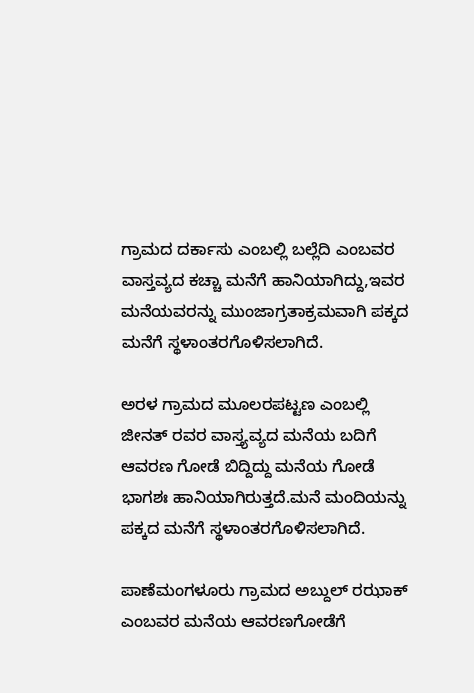ಗ್ರಾಮದ ದರ್ಕಾಸು ಎಂಬಲ್ಲಿ ಬಲ್ಲೆದಿ ಎಂಬವರ ವಾಸ್ತವ್ಯದ ಕಚ್ಚಾ ಮನೆಗೆ ಹಾನಿಯಾಗಿದ್ದು,ಇವರ ಮನೆಯವರನ್ನು ಮುಂಜಾಗ್ರತಾಕ್ರಮವಾಗಿ ಪಕ್ಕದ ಮನೆಗೆ ಸ್ಥಳಾಂತರಗೊಳಿಸಲಾಗಿದೆ.

ಅರಳ ಗ್ರಾಮದ ಮೂಲರಪಟ್ಟಣ ಎಂಬಲ್ಲಿ ಜೀನತ್ ರವರ ವಾಸ್ತ್ಯವ್ಯದ ಮನೆಯ ಬದಿಗೆ ಆವರಣ ಗೋಡೆ ಬಿದ್ದಿದ್ದು ಮನೆಯ ಗೋಡೆ ಭಾಗಶಃ ಹಾನಿಯಾಗಿರುತ್ತದೆ.ಮನೆ ಮಂದಿಯನ್ನು ಪಕ್ಕದ ಮನೆಗೆ ಸ್ಥಳಾಂತರಗೊಳಿಸಲಾಗಿದೆ.

ಪಾಣೆಮಂಗಳೂರು ಗ್ರಾಮದ ಅಬ್ದುಲ್ ರಝಾಕ್ ಎಂಬವರ ಮನೆಯ ಆವರಣಗೋಡೆಗೆ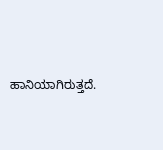ಹಾನಿಯಾಗಿರುತ್ತದೆ.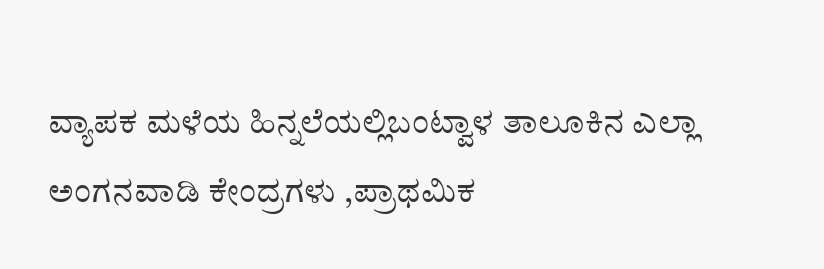ವ್ಯಾಪಕ ಮಳೆಯ ಹಿನ್ನಲೆಯಲ್ಲಿಬಂಟ್ವಾಳ ತಾಲೂಕಿನ ಎಲ್ಲಾ ಅಂಗನವಾಡಿ ಕೇಂದ್ರಗಳು ,ಪ್ರಾಥಮಿಕ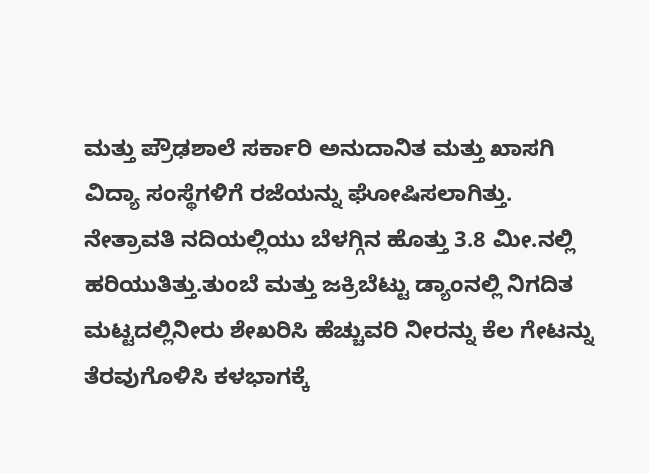ಮತ್ತು ಪ್ರೌಢಶಾಲೆ ಸರ್ಕಾರಿ ಅನುದಾನಿತ ಮತ್ತು ಖಾಸಗಿ ವಿದ್ಯಾ ಸಂಸ್ಥೆಗಳಿಗೆ ರಜೆಯನ್ನು ಘೋಷಿಸಲಾಗಿತ್ತು.
ನೇತ್ರಾವತಿ ನದಿಯಲ್ಲಿಯು ಬೆಳಗ್ಗಿನ ಹೊತ್ತು 3.8 ಮೀ.ನಲ್ಲಿ ಹರಿಯುತಿತ್ತು.ತುಂಬೆ ಮತ್ತು ಜಕ್ರಿಬೆಟ್ಟು ಡ್ಯಾಂನಲ್ಲಿ ನಿಗದಿತ ಮಟ್ಟದಲ್ಲಿನೀರು ಶೇಖರಿಸಿ ಹೆಚ್ಚುವರಿ ನೀರನ್ನು ಕೆಲ ಗೇಟನ್ನು ತೆರವುಗೊಳಿಸಿ ಕಳಭಾಗಕ್ಕೆ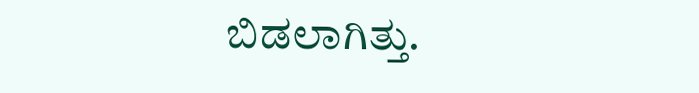ಬಿಡಲಾಗಿತ್ತು.